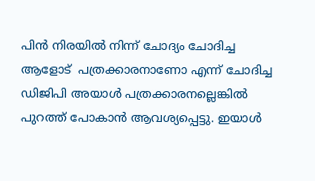പിൻ നിരയിൽ നിന്ന് ചോദ്യം ചോദിച്ച ആളോട്  പത്രക്കാരനാണോ എന്ന് ചോദിച്ച ഡിജിപി അയാൾ പത്രക്കാരനല്ലെങ്കിൽ പുറത്ത് പോകാൻ ആവശ്യപ്പെട്ടു. ഇയാൾ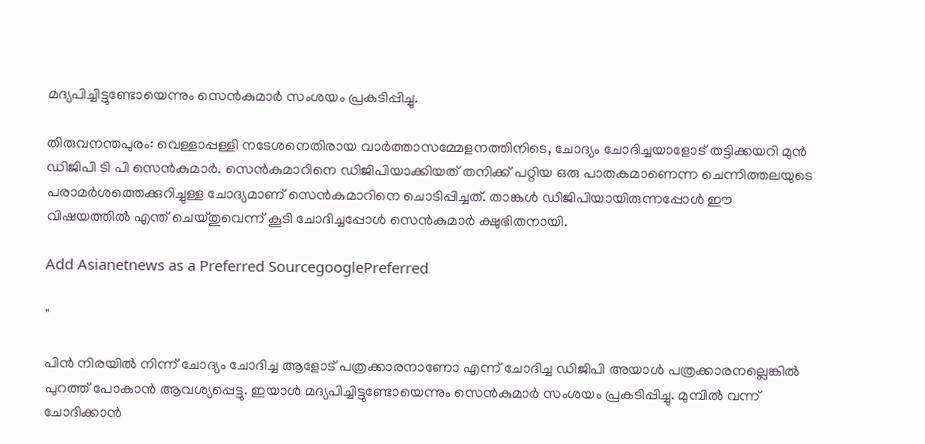മദ്യപിച്ചിട്ടുണ്ടോയെന്നും സെൻകുമാർ സംശയം പ്രകടിപ്പിച്ചു.

തിരുവനന്തപുരം: വെള്ളാപ്പള്ളി നടേശനെതിരായ വാർത്താസമ്മേളനത്തിനിടെ, ചോദ്യം ചോദിച്ചയാളോട് തട്ടിക്കയറി മുൻ ഡിജിപി ടി പി സെൻകുമാർ. സെൻകുമാറിനെ ഡിജിപിയാക്കിയത് തനിക്ക് പറ്റിയ ഒരു പാതകമാണെന്ന ചെന്നിത്തലയുടെ പരാമർശത്തെക്കുറിച്ചുള്ള ചോദ്യമാണ് സെൻകുമാറിനെ ചൊടിപ്പിച്ചത്. താങ്കൾ ഡിജിപിയായിരുന്നപ്പോൾ ഈ വിഷയത്തിൽ എന്ത് ചെയ്തുവെന്ന് കൂടി ചോദിച്ചപ്പോൾ സെൻകുമാർ ക്ഷുഭിതനായി.

Add Asianetnews as a Preferred SourcegooglePreferred

"

പിൻ നിരയിൽ നിന്ന് ചോദ്യം ചോദിച്ച ആളോട് പത്രക്കാരനാണോ എന്ന് ചോദിച്ച ഡിജിപി അയാൾ പത്രക്കാരനല്ലെങ്കിൽ പുറത്ത് പോകാൻ ആവശ്യപ്പെട്ടു. ഇയാൾ മദ്യപിച്ചിട്ടുണ്ടോയെന്നും സെൻകുമാർ സംശയം പ്രകടിപ്പിച്ചു. മുമ്പിൽ വന്ന് ചോദിക്കാൻ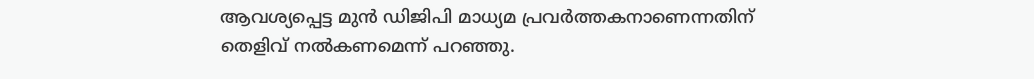ആവശ്യപ്പെട്ട മുൻ ഡിജിപി മാധ്യമ പ്രവർത്തകനാണെന്നതിന് തെളിവ് നൽകണമെന്ന് പറഞ്ഞു.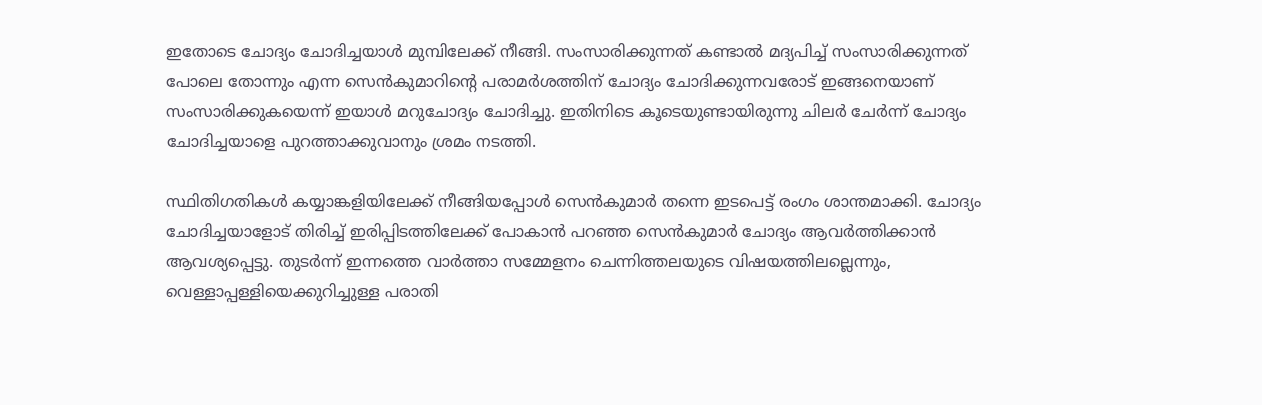ഇതോടെ ചോദ്യം ചോദിച്ചയാൾ മുമ്പിലേക്ക് നീങ്ങി. സംസാരിക്കുന്നത് കണ്ടാൽ മദ്യപിച്ച് സംസാരിക്കുന്നത് പോലെ തോന്നും എന്ന സെൻകുമാറിന്‍റെ പരാമർശത്തിന് ചോദ്യം ചോദിക്കുന്നവരോട് ഇങ്ങനെയാണ് സംസാരിക്കുകയെന്ന് ഇയാൾ മറുചോദ്യം ചോദിച്ചു. ഇതിനിടെ കൂടെയുണ്ടായിരുന്നു ചിലർ ചേർന്ന് ചോദ്യം ചോദിച്ചയാളെ പുറത്താക്കുവാനും ശ്രമം നടത്തി.

സ്ഥിതിഗതികൾ കയ്യാങ്കളിയിലേക്ക് നീങ്ങിയപ്പോൾ സെൻകുമാർ തന്നെ ഇടപെട്ട് രംഗം ശാന്തമാക്കി. ചോദ്യം ചോദിച്ചയാളോട് തിരിച്ച് ഇരിപ്പിടത്തിലേക്ക് പോകാൻ പറഞ്ഞ സെൻകുമാർ ചോദ്യം ആവർത്തിക്കാൻ ആവശ്യപ്പെട്ടു. തുടർന്ന് ഇന്നത്തെ വാർത്താ സമ്മേളനം ചെന്നിത്തലയുടെ വിഷയത്തിലല്ലെന്നും, വെള്ളാപ്പള്ളിയെക്കുറിച്ചുള്ള പരാതി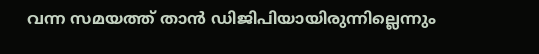വന്ന സമയത്ത് താൻ ഡിജിപിയായിരുന്നില്ലെന്നും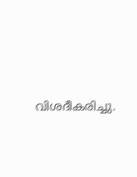വിശദീകരിച്ചു.